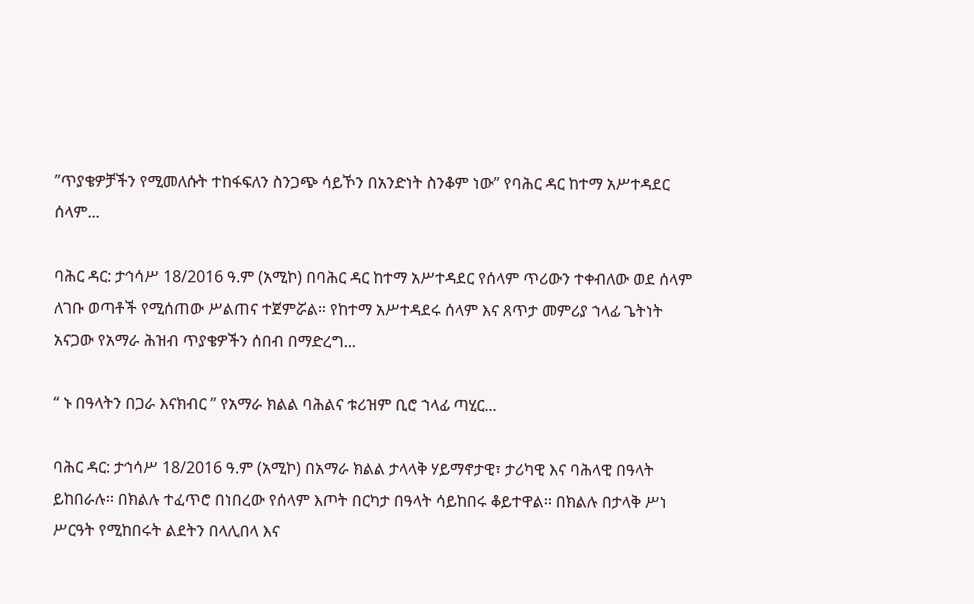”ጥያቄዎቻችን የሚመለሱት ተከፋፍለን ስንጋጭ ሳይኾን በአንድነት ስንቆም ነው” የባሕር ዳር ከተማ አሥተዳደር ሰላም...

ባሕር ዳር: ታኅሳሥ 18/2016 ዓ.ም (አሚኮ) በባሕር ዳር ከተማ አሥተዳደር የሰላም ጥሪውን ተቀብለው ወደ ሰላም ለገቡ ወጣቶች የሚሰጠው ሥልጠና ተጀምሯል። የከተማ አሥተዳደሩ ሰላም እና ጸጥታ መምሪያ ኀላፊ ጌትነት አናጋው የአማራ ሕዝብ ጥያቄዎችን ሰበብ በማድረግ...

“ ኑ በዓላትን በጋራ እናክብር ” የአማራ ክልል ባሕልና ቱሪዝም ቢሮ ኀላፊ ጣሂር...

ባሕር ዳር: ታኅሳሥ 18/2016 ዓ.ም (አሚኮ) በአማራ ክልል ታላላቅ ሃይማኖታዊ፣ ታሪካዊ እና ባሕላዊ በዓላት ይከበራሉ፡፡ በክልሉ ተፈጥሮ በነበረው የሰላም እጦት በርካታ በዓላት ሳይከበሩ ቆይተዋል፡፡ በክልሉ በታላቅ ሥነ ሥርዓት የሚከበሩት ልደትን በላሊበላ እና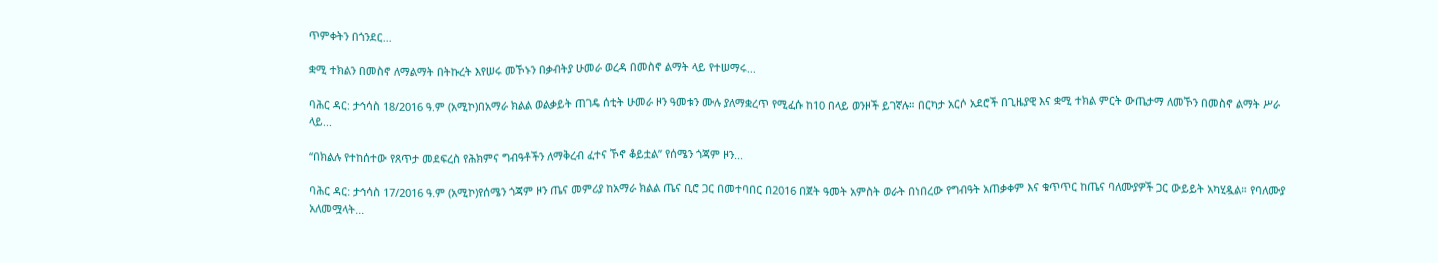ጥምቀትን በጎንደር...

ቋሚ ተክልን በመስኖ ለማልማት በትኩረት እየሠሩ መኾኑን በቃብትያ ሁመራ ወረዳ በመስኖ ልማት ላይ የተሠማሩ...

ባሕር ዳር: ታኅሳስ 18/2016 ዓ.ም (አሚኮ)በአማራ ክልል ወልቃይት ጠገዴ ሰቲት ሁመራ ዞን ዓመቱን ሙሉ ያለማቋረጥ የሚፈሱ ከ10 በላይ ወንዞች ይገኛሉ። በርካታ አርሶ አደሮች በጊዜያዊ እና ቋሚ ተክል ምርት ውጤታማ ለመኾን በመስኖ ልማት ሥራ ላይ...

“በክልሉ የተከሰተው የጸጥታ መደፍረስ የሕክምና ግብዓቶችን ለማቅረብ ፈተና ኾኖ ቆይቷል” የሰሜን ጎጃም ዞን...

ባሕር ዳር: ታኅሳስ 17/2016 ዓ.ም (አሚኮ)የሰሜን ጎጃም ዞን ጤና መምሪያ ከአማራ ክልል ጤና ቢሮ ጋር በመተባበር በ2016 በጀት ዓመት አምስት ወራት በነበረው የግብዓት አጠቃቀም እና ቁጥጥር ከጤና ባለሙያዎች ጋር ውይይት አካሂዷል። የባለሙያ አለመሟላት...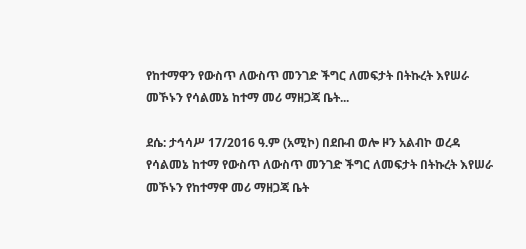የከተማዋን የውስጥ ለውስጥ መንገድ ችግር ለመፍታት በትኩረት እየሠራ መኾኑን የሳልመኔ ከተማ መሪ ማዘጋጃ ቤት...

ደሴ: ታኅሳሥ 17/2016 ዓ.ም (አሚኮ) በደቡብ ወሎ ዞን አልብኮ ወረዳ የሳልመኔ ከተማ የውስጥ ለውስጥ መንገድ ችግር ለመፍታት በትኩረት እየሠራ መኾኑን የከተማዋ መሪ ማዘጋጃ ቤት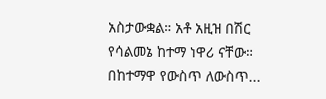አስታውቋል። አቶ አዚዝ በሽር የሳልመኔ ከተማ ነዋሪ ናቸው። በከተማዋ የውስጥ ለውስጥ...